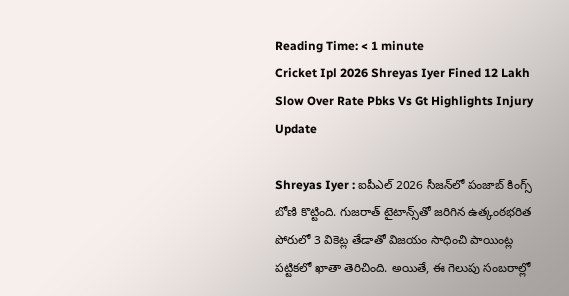Reading Time: < 1 minute
Cricket Ipl 2026 Shreyas Iyer Fined 12 Lakh Slow Over Rate Pbks Vs Gt Highlights Injury Update

Shreyas Iyer : ఐపీఎల్ 2026 సీజన్‌లో పంజాబ్ కింగ్స్ బోణి కొట్టింది. గుజరాత్ టైటాన్స్‌తో జరిగిన ఉత్కంఠభరిత పోరులో 3 వికెట్ల తేడాతో విజయం సాధించి పాయింట్ల పట్టికలో ఖాతా తెరిచింది. అయితే, ఈ గెలుపు సంబరాల్లో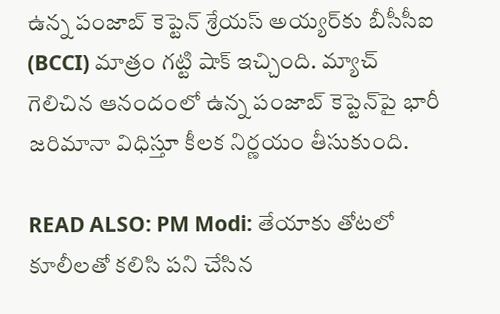ఉన్న పంజాబ్ కెప్టెన్ శ్రేయస్ అయ్యర్‌కు బీసీసీఐ (BCCI) మాత్రం గట్టి షాక్ ఇచ్చింది. మ్యాచ్ గెలిచిన ఆనందంలో ఉన్న పంజాబ్ కెప్టెన్‌పై భారీ జరిమానా విధిస్తూ కీలక నిర్ణయం తీసుకుంది.

READ ALSO: PM Modi: తేయాకు తోటలో కూలీలతో కలిసి పని చేసిన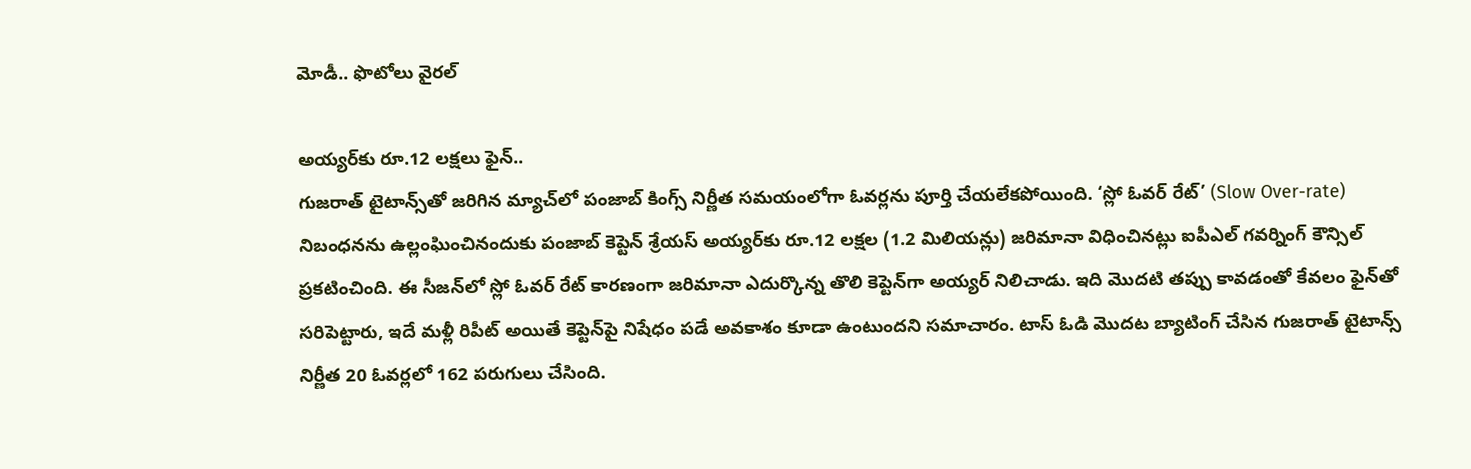మోడీ.. ఫొటోలు వైరల్

అయ్యర్‌కు రూ.12 లక్షలు ఫైన్..
గుజరాత్ టైటాన్స్‌తో జరిగిన మ్యాచ్‌లో పంజాబ్ కింగ్స్ నిర్ణీత సమయంలోగా ఓవర్లను పూర్తి చేయలేకపోయింది. ‘స్లో ఓవర్ రేట్’ (Slow Over-rate) నిబంధనను ఉల్లంఘించినందుకు పంజాబ్ కెప్టెన్ శ్రేయస్ అయ్యర్‌కు రూ.12 లక్షల (1.2 మిలియన్లు) జరిమానా విధించినట్లు ఐపీఎల్ గవర్నింగ్ కౌన్సిల్ ప్రకటించింది. ఈ సీజన్‌లో స్లో ఓవర్ రేట్ కారణంగా జరిమానా ఎదుర్కొన్న తొలి కెప్టెన్‌గా అయ్యర్ నిలిచాడు. ఇది మొదటి తప్పు కావడంతో కేవలం ఫైన్‌తో సరిపెట్టారు, ఇదే మళ్లీ రిపీట్ అయితే కెప్టెన్‌పై నిషేధం పడే అవకాశం కూడా ఉంటుందని సమాచారం. టాస్ ఓడి మొదట బ్యాటింగ్ చేసిన గుజరాత్ టైటాన్స్ నిర్ణీత 20 ఓవర్లలో 162 పరుగులు చేసింది.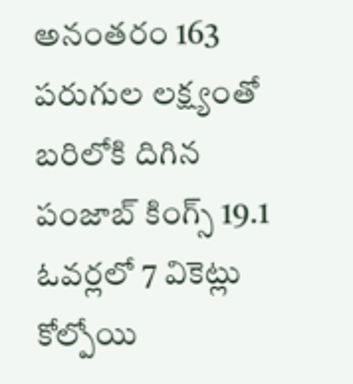అనంతరం 163 పరుగుల లక్ష్యంతో బరిలోకి దిగిన పంజాబ్ కింగ్స్ 19.1 ఓవర్లలో 7 వికెట్లు కోల్పోయి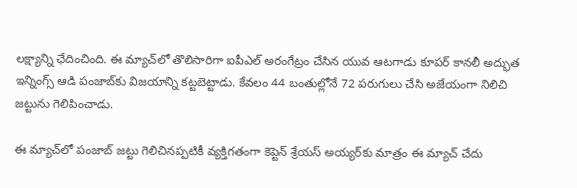లక్ష్యాన్ని ఛేదించింది. ఈ మ్యాచ్‌లో తొలిసారిగా ఐపీఎల్ అరంగేట్రం చేసిన యువ ఆటగాడు కూపర్ కానలీ అద్భుత ఇన్నింగ్స్ ఆడి పంజాబ్‌కు విజయాన్ని కట్టబెట్టాడు. కేవలం 44 బంతుల్లోనే 72 పరుగులు చేసి అజేయంగా నిలిచి జట్టును గెలిపించాడు.

ఈ మ్యాచ్‌లో పంజాబ్ జట్టు గెలిచినప్పటికీ వ్యక్తిగతంగా కెప్టెన్ శ్రేయస్ అయ్యర్‌కు మాత్రం ఈ మ్యాచ్ చేదు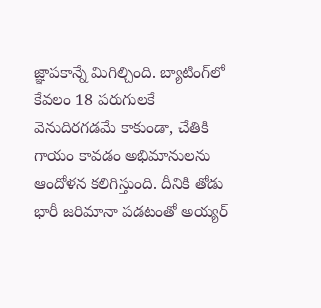జ్ఞాపకాన్నే మిగిల్చింది. బ్యాటింగ్‌లో కేవలం 18 పరుగులకే వెనుదిరగడమే కాకుండా, చేతికి గాయం కావడం అభిమానులను ఆందోళన కలిగిస్తుంది. దీనికి తోడు భారీ జరిమానా పడటంతో అయ్యర్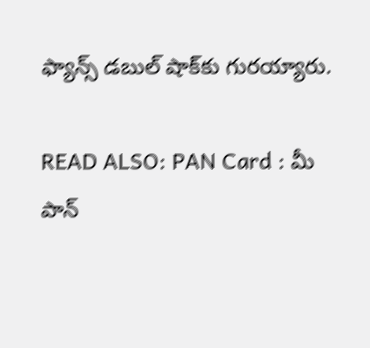ఫ్యాన్స్ డబుల్ షాక్‌కు గురయ్యారు.

READ ALSO: PAN Card : మీ పాన్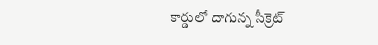కార్డులో దాగున్న సీక్రెట్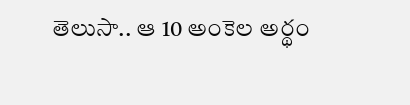తెలుసా.. ఆ 10 అంకెల అర్థం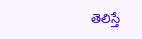తెలిస్తే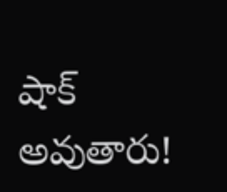షాక్ అవుతారు!